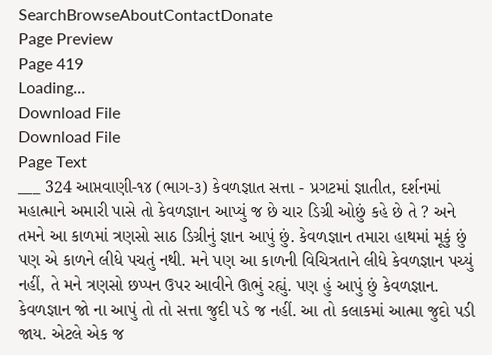SearchBrowseAboutContactDonate
Page Preview
Page 419
Loading...
Download File
Download File
Page Text
___ 324 આપ્તવાણી-૧૪ (ભાગ-૩) કેવળજ્ઞાત સત્તા - પ્રગટમાં જ્ઞાતીત, દર્શનમાં મહાત્માને અમારી પાસે તો કેવળજ્ઞાન આપ્યું જ છે ચાર ડિગ્રી ઓછું કહે છે તે ? અને તમને આ કાળમાં ત્રણસો સાઠ ડિગ્રીનું જ્ઞાન આપું છું. કેવળજ્ઞાન તમારા હાથમાં મૂકું છું પણ એ કાળને લીધે પચતું નથી. મને પણ આ કાળની વિચિત્રતાને લીધે કેવળજ્ઞાન પચ્યું નહીં, તે મને ત્રણસો છપ્પન ઉપર આવીને ઊભું રહ્યું. પણ હું આપું છું કેવળજ્ઞાન. કેવળજ્ઞાન જો ના આપું તો તો સત્તા જુદી પડે જ નહીં. આ તો કલાકમાં આત્મા જુદો પડી જાય. એટલે એક જ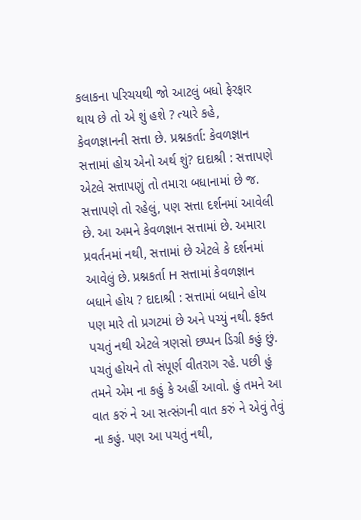કલાકના પરિચયથી જો આટલું બધો ફેરફાર થાય છે તો એ શું હશે ? ત્યારે કહે, કેવળજ્ઞાનની સત્તા છે. પ્રશ્નકર્તા: કેવળજ્ઞાન સત્તામાં હોય એનો અર્થ શું? દાદાશ્રી : સત્તાપણે એટલે સત્તાપણું તો તમારા બધાનામાં છે જ. સત્તાપણે તો રહેલું, પણ સત્તા દર્શનમાં આવેલી છે. આ અમને કેવળજ્ઞાન સત્તામાં છે. અમારા પ્રવર્તનમાં નથી, સત્તામાં છે એટલે કે દર્શનમાં આવેલું છે. પ્રશ્નકર્તા H સત્તામાં કેવળજ્ઞાન બધાને હોય ? દાદાશ્રી : સત્તામાં બધાને હોય પણ મારે તો પ્રગટમાં છે અને પચ્યું નથી. ફક્ત પચતું નથી એટલે ત્રણસો છપ્પન ડિગ્રી કહું છું. પચતું હોયને તો સંપૂર્ણ વીતરાગ રહે. પછી હું તમને એમ ના કહું કે અહીં આવો. હું તમને આ વાત કરું ને આ સત્સંગની વાત કરું ને એવું તેવું ના કહું. પણ આ પચતું નથી,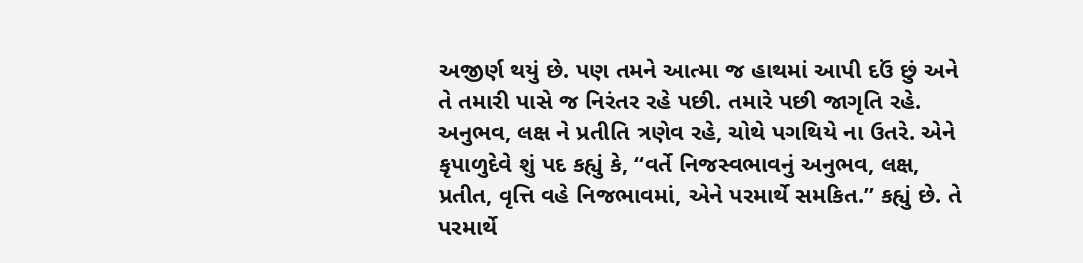અજીર્ણ થયું છે. પણ તમને આત્મા જ હાથમાં આપી દઉં છું અને તે તમારી પાસે જ નિરંતર રહે પછી. તમારે પછી જાગૃતિ રહે. અનુભવ, લક્ષ ને પ્રતીતિ ત્રણેવ રહે, ચોથે પગથિયે ના ઉતરે. એને કૃપાળુદેવે શું પદ કહ્યું કે, “વર્તે નિજસ્વભાવનું અનુભવ, લક્ષ, પ્રતીત, વૃત્તિ વહે નિજભાવમાં, એને પરમાર્થે સમકિત.” કહ્યું છે. તે પરમાર્થે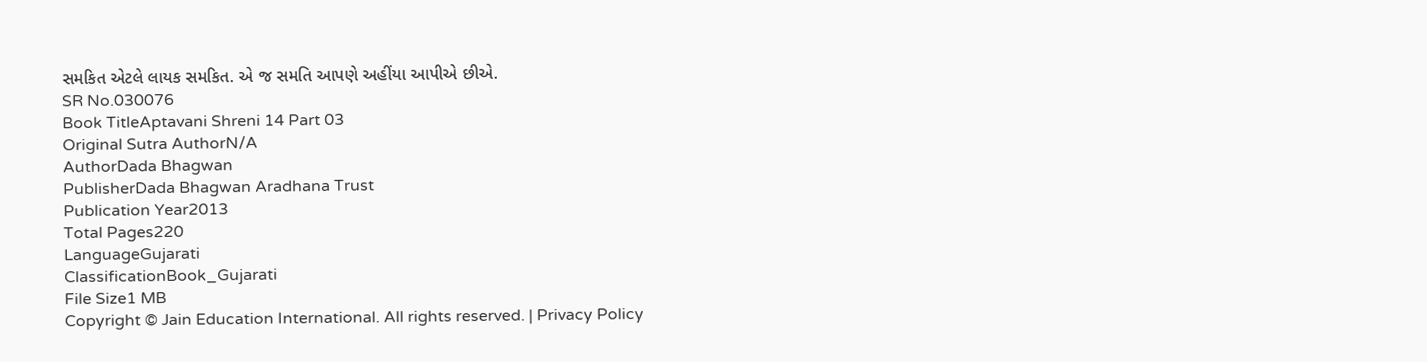સમકિત એટલે લાયક સમકિત. એ જ સમતિ આપણે અહીંયા આપીએ છીએ.
SR No.030076
Book TitleAptavani Shreni 14 Part 03
Original Sutra AuthorN/A
AuthorDada Bhagwan
PublisherDada Bhagwan Aradhana Trust
Publication Year2013
Total Pages220
LanguageGujarati
ClassificationBook_Gujarati
File Size1 MB
Copyright © Jain Education International. All rights reserved. | Privacy Policy